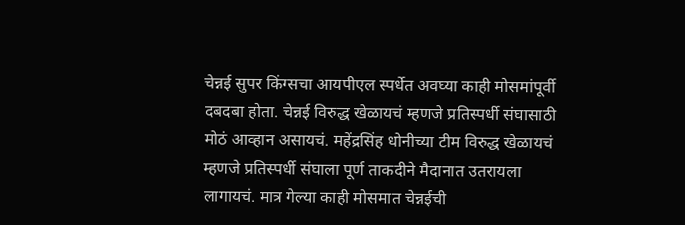चेन्नई सुपर किंग्सचा आयपीएल स्पर्धेत अवघ्या काही मोसमांपूर्वी दबदबा होता. चेन्नई विरुद्ध खेळायचं म्हणजे प्रतिस्पर्धी संघासाठी मोठं आव्हान असायचं. महेंद्रसिंह धोनीच्या टीम विरुद्ध खेळायचं म्हणजे प्रतिस्पर्धी संघाला पूर्ण ताकदीने मैदानात उतरायला लागायचं. मात्र गेल्या काही मोसमात चेन्नईची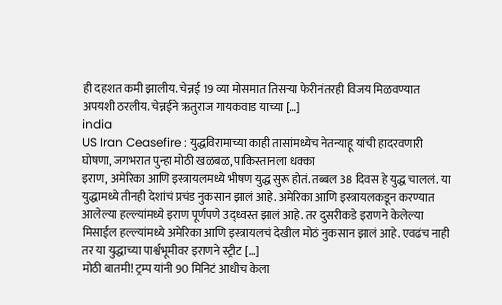ही दहशत कमी झालीय. चेन्नई 19 व्या मोसमात तिसऱ्या फेरीनंतरही विजय मिळवण्यात अपयशी ठरलीय. चेन्नईने ऋतुराज गायकवाड याच्या […]
india
US Iran Ceasefire : युद्धविरामाच्या काही तासांमध्येच नेतन्याहू यांची हादरवणारी घोषणा, जगभरात पुन्हा मोठी खळबळ, पाकिस्तानला धक्का
इराण, अमेरिका आणि इस्त्रायलमध्ये भीषण युद्ध सुरू होतं. तब्बल 38 दिवस हे युद्ध चाललं. या युद्धामध्ये तीनही देशांचं प्रचंड नुकसान झालं आहे. अमेरिका आणि इस्त्रायलकडून करण्यात आलेल्या हल्ल्यांमध्ये इराण पूर्णपणे उद्ध्वस्त झालं आहे. तर दुसरीकडे इराणने केलेल्या मिसाईल हल्ल्यांमध्ये अमेरिका आणि इस्त्रायलचं देखील मोठं नुकसान झालं आहे. एवढंच नाही तर या युद्धाच्या पार्श्वभूमीवर इराणने स्ट्रीट […]
मोठी बातमी! ट्रम्प यांनी 90 मिनिटं आधीच केला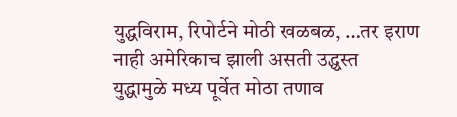युद्धविराम, रिपोर्टने मोठी खळबळ, …तर इराण नाही अमेरिकाच झाली असती उद्ध्वस्त
युद्धामुळे मध्य पूर्वेत मोठा तणाव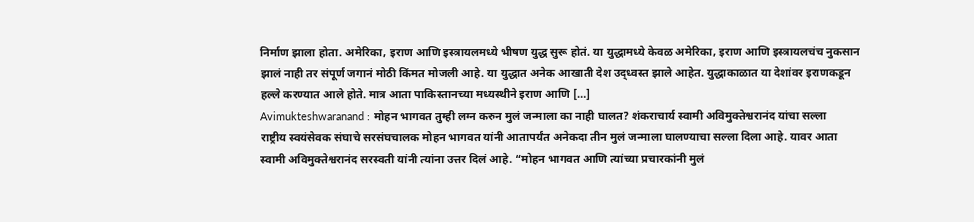निर्माण झाला होता. अमेरिका, इराण आणि इस्त्रायलमध्ये भीषण युद्ध सुरू होतं. या युद्धामध्ये केवळ अमेरिका, इराण आणि इस्त्रायलचंच नुकसान झालं नाही तर संपूर्ण जगानं मोठी किंमत मोजली आहे. या युद्धात अनेक आखाती देश उद्ध्वस्त झाले आहेत. युद्धाकाळात या देशांवर इराणकडून हल्ले करण्यात आले होते. मात्र आता पाकिस्तानच्या मध्यस्थीने इराण आणि […]
Avimukteshwaranand : मोहन भागवत तुम्ही लग्न करुन मुलं जन्माला का नाही घालत? शंकराचार्य स्वामी अविमुक्तेश्वरानंद यांचा सल्ला
राष्ट्रीय स्वयंसेवक संघाचे सरसंघचालक मोहन भागवत यांनी आतापर्यंत अनेकदा तीन मुलं जन्माला घालण्याचा सल्ला दिला आहे. यावर आता स्वामी अविमुक्तेश्वरानंद सरस्वती यांनी त्यांना उत्तर दिलं आहे. “मोहन भागवत आणि त्यांच्या प्रचारकांनी मुलं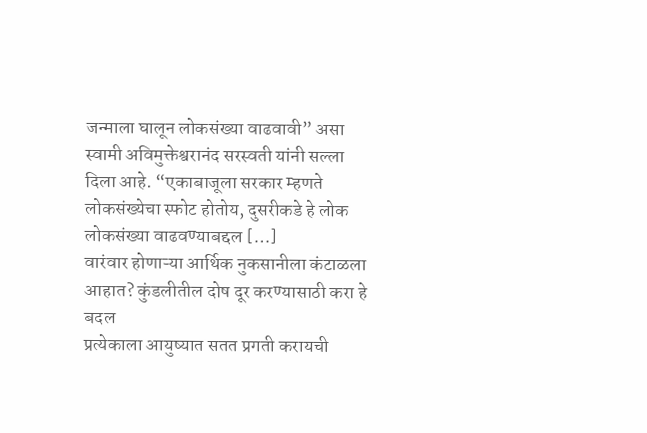जन्माला घालून लोकसंख्या वाढवावी” असा स्वामी अविमुक्तेश्वरानंद सरस्वती यांनी सल्ला दिला आहे. “एकाबाजूला सरकार म्हणते लोकसंख्येचा स्फोट होतोय, दुसरीकडे हे लोक लोकसंख्या वाढवण्याबद्दल […]
वारंवार होणाऱ्या आर्थिक नुकसानीला कंटाळला आहात? कुंडलीतील दोष दूर करण्यासाठी करा हे बदल
प्रत्येकाला आयुष्यात सतत प्रगती करायची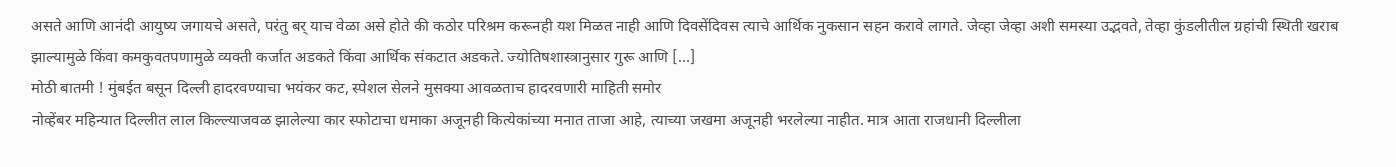असते आणि आनंदी आयुष्य जगायचे असते, परंतु बर् याच वेळा असे होते की कठोर परिश्रम करूनही यश मिळत नाही आणि दिवसेंदिवस त्याचे आर्थिक नुकसान सहन करावे लागते. जेव्हा जेव्हा अशी समस्या उद्भवते, तेव्हा कुंडलीतील ग्रहांची स्थिती खराब झाल्यामुळे किंवा कमकुवतपणामुळे व्यक्ती कर्जात अडकते किंवा आर्थिक संकटात अडकते. ज्योतिषशास्त्रानुसार गुरू आणि […]
मोठी बातमी ! मुंबईत बसून दिल्ली हादरवण्याचा भयंकर कट, स्पेशल सेलने मुसक्या आवळताच हादरवणारी माहिती समोर
नोव्हेंबर महिन्यात दिल्लीत लाल किल्ल्याजवळ झालेल्या कार स्फोटाचा धमाका अजूनही कित्येकांच्या मनात ताजा आहे, त्याच्या जखमा अजूनही भरलेल्या नाहीत. मात्र आता राजधानी दिल्लीला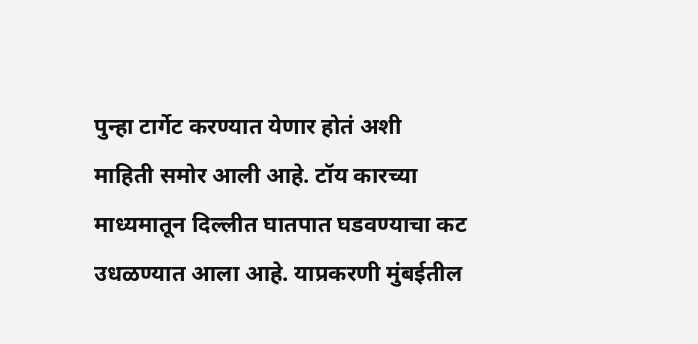पुन्हा टार्गेट करण्यात येणार होतं अशी माहिती समोर आली आहे. टॉय कारच्या माध्यमातून दिल्लीत घातपात घडवण्याचा कट उधळण्यात आला आहे. याप्रकरणी मुंबईतील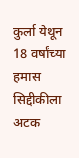कुर्ला येथून 18 वर्षांच्या हमास सिद्दीकीला अटक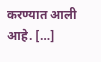करण्यात आली आहे. […]